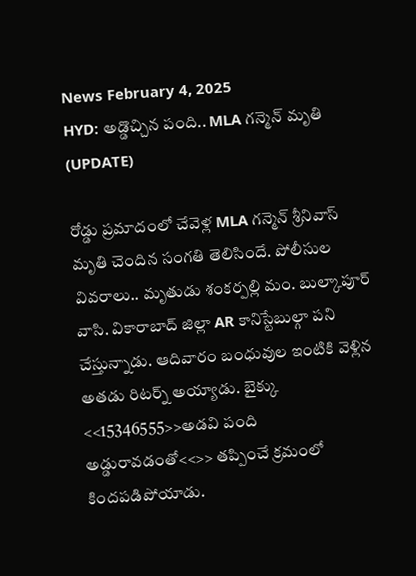News February 4, 2025
HYD: అడ్డొచ్చిన పంది.. MLA గన్మెన్ మృతి (UPDATE)

రోడ్డు ప్రమాదంలో చేవెళ్ల MLA గన్మెన్ శ్రీనివాస్ మృతి చెందిన సంగతి తెలిసిందే. పోలీసుల వివరాలు.. మృతుడు శంకర్పల్లి మం. బుల్కాపూర్ వాసి. వికారాబాద్ జిల్లా AR కానిస్టేబుల్గా పని చేస్తున్నాడు. ఆదివారం బంధువుల ఇంటికి వెళ్లిన అతడు రిటర్న్ అయ్యాడు. బైక్కు <<15346555>>అడవి పంది అడ్డురావడంతో<<>> తప్పించే క్రమంలో కిందపడిపోయాడు.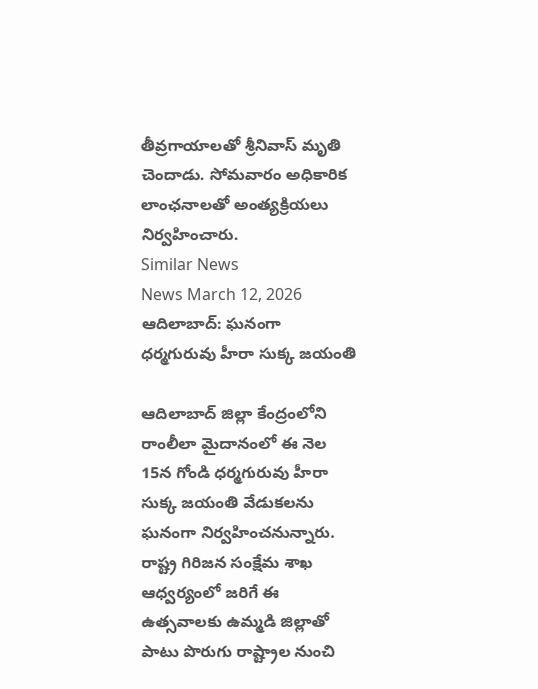తీవ్రగాయాలతో శ్రీనివాస్ మృతి చెందాడు. సోమవారం అధికారిక లాంఛనాలతో అంత్యక్రియలు నిర్వహించారు.
Similar News
News March 12, 2026
ఆదిలాబాద్: ఘనంగా ధర్మగురువు హీరా సుక్క జయంతి

ఆదిలాబాద్ జిల్లా కేంద్రంలోని రాంలీలా మైదానంలో ఈ నెల 15న గోండి ధర్మగురువు హీరా సుక్క జయంతి వేడుకలను ఘనంగా నిర్వహించనున్నారు. రాష్ట్ర గిరిజన సంక్షేమ శాఖ ఆధ్వర్యంలో జరిగే ఈ ఉత్సవాలకు ఉమ్మడి జిల్లాతో పాటు పొరుగు రాష్ట్రాల నుంచి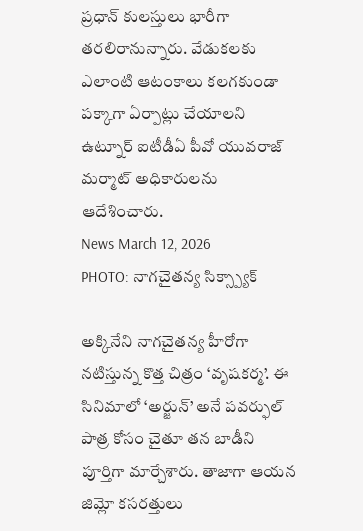ప్రధాన్ కులస్తులు భారీగా తరలిరానున్నారు. వేడుకలకు ఎలాంటి ఆటంకాలు కలగకుండా పక్కాగా ఏర్పాట్లు చేయాలని ఉట్నూర్ ఐటీడీఏ పీవో యువరాజ్ మర్మాట్ అధికారులను ఆదేశించారు.
News March 12, 2026
PHOTO: నాగచైతన్య సిక్స్ప్యాక్

అక్కినేని నాగచైతన్య హీరోగా నటిస్తున్న కొత్త చిత్రం ‘వృషకర్మ’. ఈ సినిమాలో ‘అర్జున్’ అనే పవర్ఫుల్ పాత్ర కోసం చైతూ తన బాడీని పూర్తిగా మార్చేశారు. తాజాగా ఆయన జిమ్లో కసరత్తులు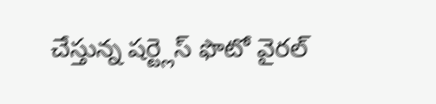చేస్తున్న షర్ట్లెస్ ఫొటో వైరల్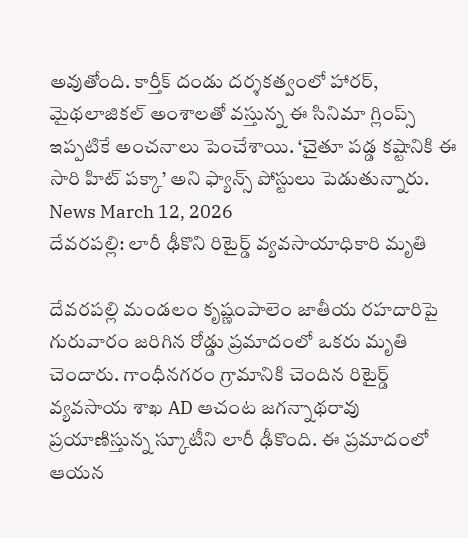అవుతోంది. కార్తీక్ దండు దర్శకత్వంలో హారర్, మైథలాజికల్ అంశాలతో వస్తున్న ఈ సినిమా గ్లింప్స్ ఇప్పటికే అంచనాలు పెంచేశాయి. ‘చైతూ పడ్డ కష్టానికి ఈ సారి హిట్ పక్కా’ అని ఫ్యాన్స్ పోస్టులు పెడుతున్నారు.
News March 12, 2026
దేవరపల్లి: లారీ ఢీకొని రిటైర్డ్ వ్యవసాయాధికారి మృతి

దేవరపల్లి మండలం కృష్ణంపాలెం జాతీయ రహదారిపై గురువారం జరిగిన రోడ్డు ప్రమాదంలో ఒకరు మృతి చెందారు. గాంధీనగరం గ్రామానికి చెందిన రిటైర్డ్ వ్యవసాయ శాఖ AD ఆచంట జగన్నాథరావు ప్రయాణిస్తున్న స్కూటీని లారీ ఢీకొంది. ఈ ప్రమాదంలో ఆయన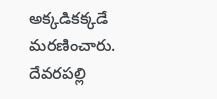అక్కడికక్కడే మరణించారు. దేవరపల్లి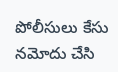పోలీసులు కేసు నమోదు చేసి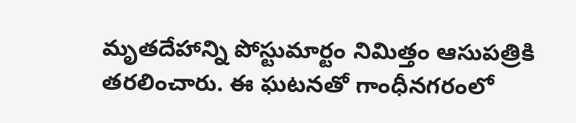మృతదేహాన్ని పోస్టుమార్టం నిమిత్తం ఆసుపత్రికి తరలించారు. ఈ ఘటనతో గాంధీనగరంలో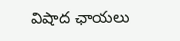విషాద ఛాయలు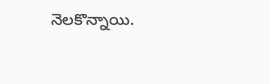నెలకొన్నాయి.